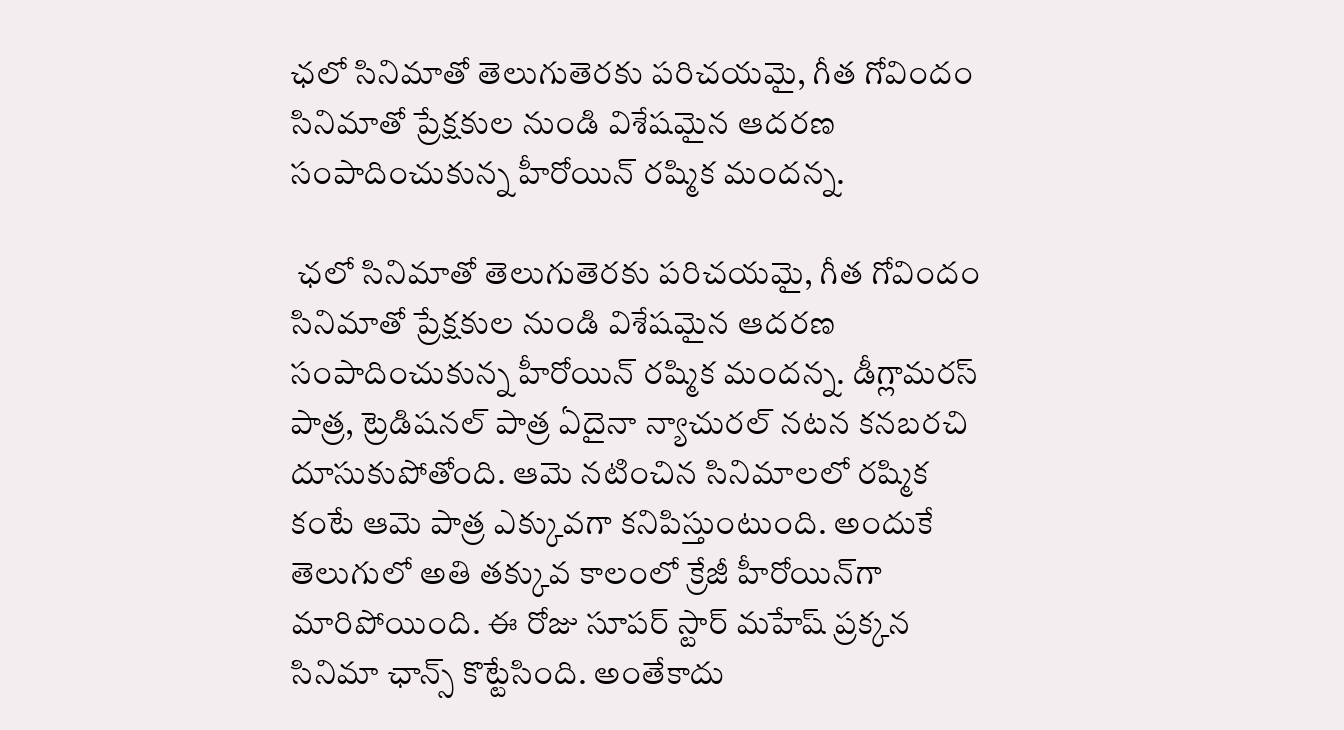ఛలో సినిమాతో తెలుగుతెరకు పరిచయమై, గీత గోవిందం సినిమాతో ప్రేక్షకుల నుండి విశేషమైన ఆదరణ సంపాదించుకున్న హీరోయిన్ రష్మిక మందన్న.

 ఛలో సినిమాతో తెలుగుతెరకు పరిచయమై, గీత గోవిందం సినిమాతో ప్రేక్షకుల నుండి విశేషమైన ఆదరణ సంపాదించుకున్న హీరోయిన్ రష్మిక మందన్న. డీగ్లామరస్ పాత్ర, ట్రెడిషనల్ పాత్ర ఏదైనా న్యాచురల్ నటన కనబరచి దూసుకుపోతోంది. ఆమె నటించిన సినిమాలలో రష్మిక కంటే ఆమె పాత్ర ఎక్కువగా కనిపిస్తుంటుంది. అందుకే తెలుగులో అతి తక్కువ కాలంలో క్రేజీ హీరోయిన్‌గా మారిపోయింది. ఈ రోజు సూపర్ స్టార్ మహేష్ ప్రక్కన సినిమా ఛాన్స్ కొట్టేసింది. అంతేకాదు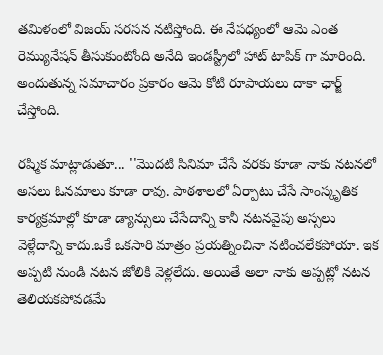తమిళంలో విజయ్ సరసన నటిస్తోంది. ఈ నేపధ్యంలో ఆమె ఎంత రెమ్యునేషన్ తీసుకుంటోంది అనేది ఇండస్ట్రీలో హాట్ టాపిక్ గా మారింది. అందుతున్న సమాచారం ప్రకారం ఆమె కోటి రూపాయలు దాకా ఛార్జ్ చేస్తోంది.

రష్మిక మాట్లాడుతూ... ''మొదటి సినిమా చేసే వరకు కూడా నాకు నటనలో అసలు ఓనమాలు కూడా రావు. పాఠశాలలో ఏర్పాటు చేసే సాంస్కృతిక కార్యక్రమాల్లో కూడా డ్యాన్సులు చేసేదాన్ని కానీ నటనవైపు అస్సలు వెళ్లేదాన్ని కాదు.ఒకే ఒకసారి మాత్రం ప్రయత్నించినా నటించలేకపోయా. ఇక అప్పటి నుండి నటన జోలికి వెళ్లలేదు. అయితే అలా నాకు అప్పట్లో నటన తెలియకపోవడమే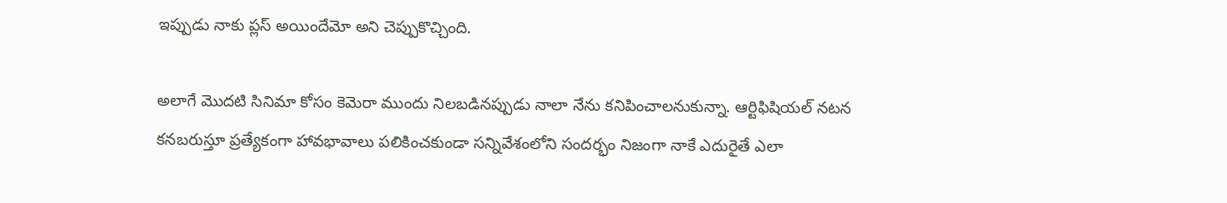ఇప్పుడు నాకు ప్లస్ అయిందేమో అని చెప్పుకొచ్చింది.

అలాగే మొదటి సినిమా కోసం కెమెరా ముందు నిలబడినప్పుడు నాలా నేను కనిపించాలనుకున్నా. ఆర్టిఫిషియల్ నటన కనబరుస్తూ ప్రత్యేకంగా హావభావాలు పలికించకుండా సన్నివేశంలోని సందర్భం నిజంగా నాకే ఎదురైతే ఎలా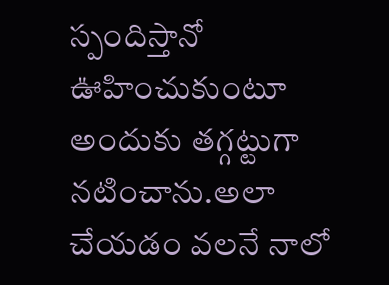స్పందిస్తానో ఊహించుకుంటూ అందుకు తగ్గట్టుగా నటించాను.అలా చేయడం వలనే నాలో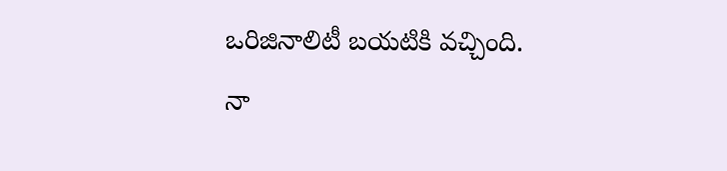ఒరిజినాలిటీ బయటికి వచ్చింది. నా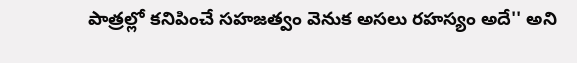పాత్రల్లో కనిపించే సహజత్వం వెనుక అసలు రహస్యం అదే'' అని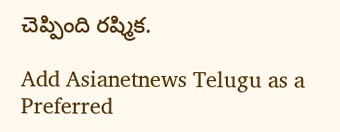చెప్పింది రష్మిక.

Add Asianetnews Telugu as a Preferred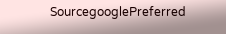SourcegooglePreferred